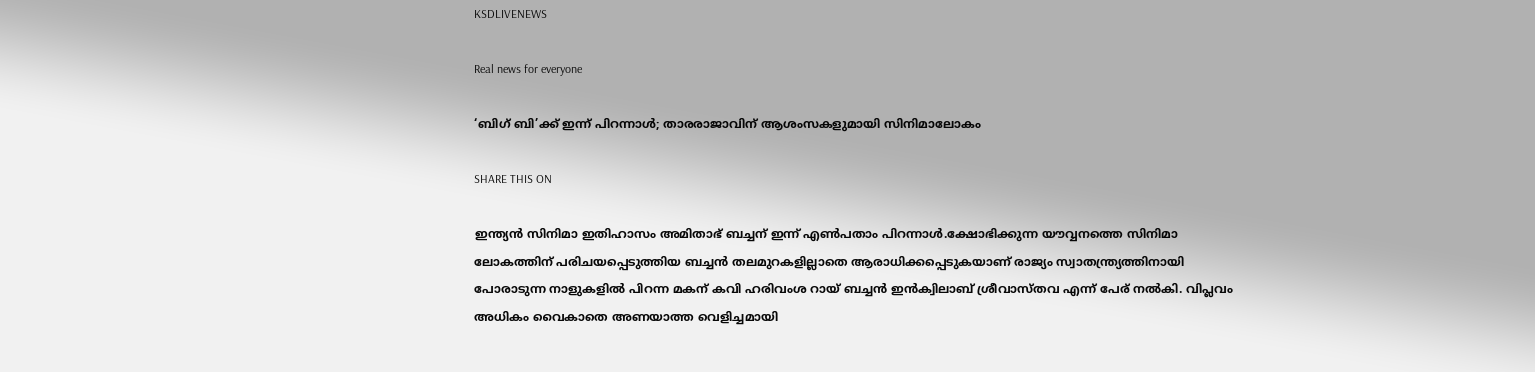KSDLIVENEWS

Real news for everyone

‘ബിഗ് ബി’ക്ക് ഇന്ന് പിറന്നാള്‍; താരരാജാവിന് ആശംസകളുമായി സിനിമാലോകം

SHARE THIS ON

ഇന്ത്യന്‍ സിനിമാ ഇതിഹാസം അമിതാഭ് ബച്ചന് ഇന്ന് എണ്‍പതാം പിറന്നാള്‍.ക്ഷോഭിക്കുന്ന യൗവ്വനത്തെ സിനിമാ ലോകത്തിന് പരിചയപ്പെടുത്തിയ ബച്ചന്‍ തലമുറകളില്ലാതെ ആരാധിക്കപ്പെടുകയാണ് രാജ്യം സ്വാതന്ത്ര്യത്തിനായി പോരാടുന്ന നാളുകളില്‍ പിറന്ന മകന് കവി ഹരിവംശ റായ് ബച്ചന്‍ ഇന്‍ക്വിലാബ് ശ്രീവാസ്തവ എന്ന് പേര് നല്‍കി. വിപ്ലവം അധികം വൈകാതെ അണയാത്ത വെളിച്ചമായി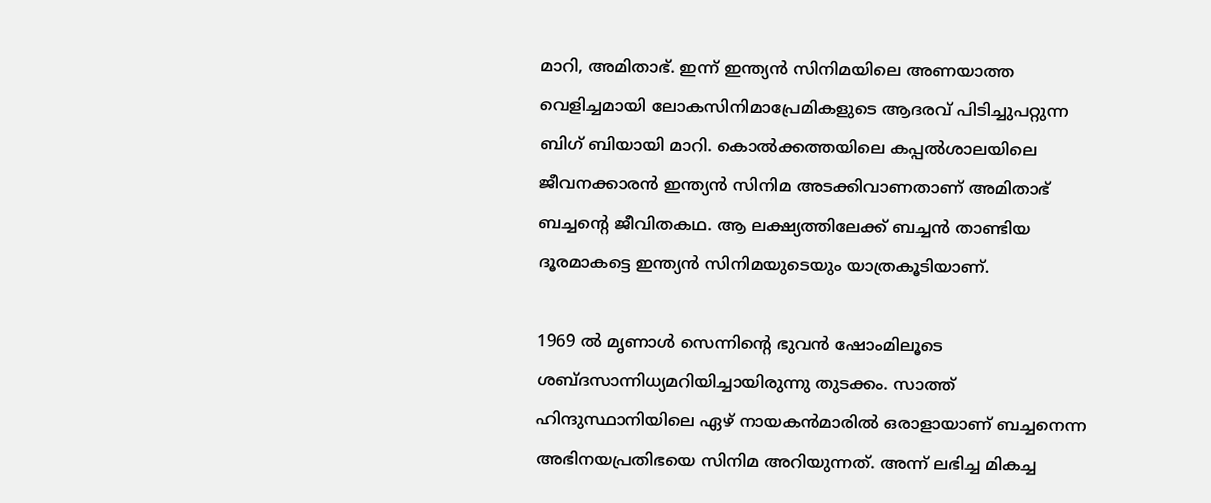മാറി, അമിതാഭ്. ഇന്ന് ഇന്ത്യന്‍ സിനിമയിലെ അണയാത്ത വെളിച്ചമായി ലോകസിനിമാപ്രേമികളുടെ ആദരവ് പിടിച്ചുപറ്റുന്ന ബിഗ് ബിയായി മാറി. കൊല്‍ക്കത്തയിലെ കപ്പല്‍ശാലയിലെ ജീവനക്കാരന്‍ ഇന്ത്യന്‍ സിനിമ അടക്കിവാണതാണ് അമിതാഭ് ബച്ചന്റെ ജീവിതകഥ. ആ ലക്ഷ്യത്തിലേക്ക് ബച്ചന്‍ താണ്ടിയ ദൂരമാകട്ടെ ഇന്ത്യന്‍ സിനിമയുടെയും യാത്രകൂടിയാണ്.

1969 ല്‍ മൃണാള്‍ സെന്നിന്റെ ഭുവന്‍ ഷോംമിലൂടെ ശബ്ദസാന്നിധ്യമറിയിച്ചായിരുന്നു തുടക്കം. സാത്ത് ഹിന്ദുസ്ഥാനിയിലെ ഏഴ് നായകന്‍മാരില്‍ ഒരാളായാണ് ബച്ചനെന്ന അഭിനയപ്രതിഭയെ സിനിമ അറിയുന്നത്. അന്ന് ലഭിച്ച മികച്ച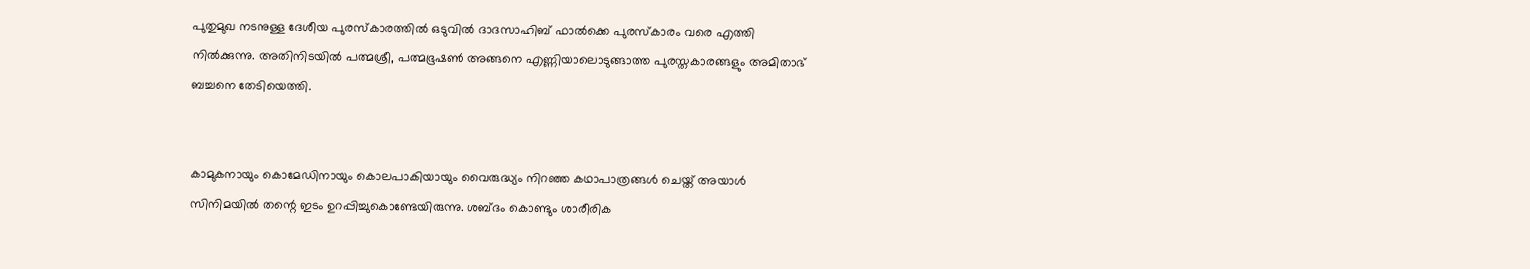പുതുമുഖ നടനുള്ള ദേശീയ പുരസ്‌കാരത്തില്‍ ഒടുവില്‍ ദാദസാഹിബ് ഫാല്‍ക്കെ പുരസ്‌കാരം വരെ എത്തി നില്‍ക്കുന്നു. അതിനിടയില്‍ പത്മശ്രീ, പത്മഭൂഷണ്‍ അങ്ങനെ എണ്ണിയാലൊടുങ്ങാത്ത പുരസ്തകാരങ്ങളും അമിതാഭ് ബച്ചനെ തേടിയെത്തി.


കാമുകനായും കൊമേഡിനായും കൊലപാകിയായും വൈരുദ്ധ്യം നിറഞ്ഞ കഥാപാത്രങ്ങള്‍ ചെയ്ത് അയാള്‍ സിനിമയില്‍ തന്റെ ഇടം ഉറപ്പിച്ചുകൊണ്ടേയിരുന്നു. ശബ്ദം കൊണ്ടും ശാരീരിക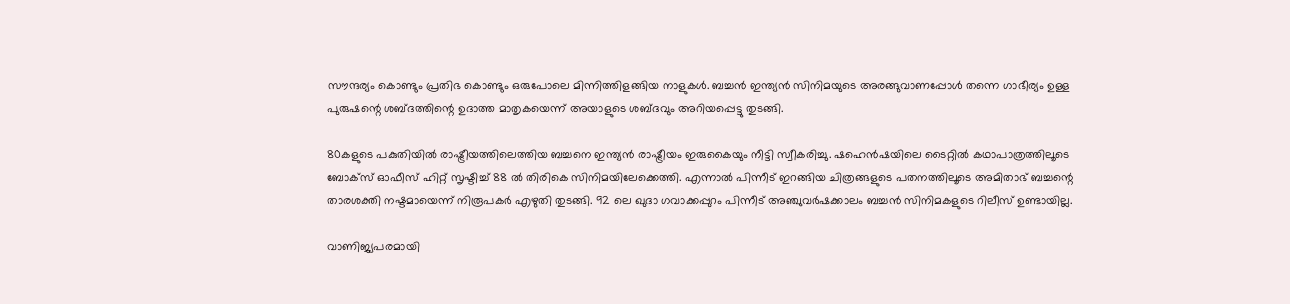സൗന്ദര്യം കൊണ്ടും പ്രതിഭ കൊണ്ടും ഒരുപോലെ മിന്നിത്തിളങ്ങിയ നാളുകള്‍. ബച്ചന്‍ ഇന്ത്യന്‍ സിനിമയുടെ അരങ്ങുവാണപ്പോള്‍ തന്നെ ഗാഭീര്യം ഉള്ള പുരുഷന്റെ ശബ്ദത്തിന്റെ ഉദാത്ത മാതൃകയെന്ന് അയാളുടെ ശബ്ദവും അറിയപ്പെട്ടു തുടങ്ങി.

80കളുടെ പകുതിയില്‍ രാഷ്ട്രീയത്തിലെത്തിയ ബച്ചനെ ഇന്ത്യന്‍ രാഷ്ട്രീയം ഇരുകൈയും നീട്ടി സ്വീകരിച്ചു. ഷഹെന്‍ഷയിലെ ടൈറ്റില്‍ കഥാപാത്രത്തിലൂടെ ബോക്‌സ് ഓഫീസ് ഹിറ്റ് സൃഷ്ടിച്ച്‌ 88 ല്‍ തിരികെ സിനിമയിലേക്കെത്തി. എന്നാല്‍ പിന്നീട് ഇറങ്ങിയ ചിത്രങ്ങളുടെ പതനത്തിലൂടെ അമിതാഭ് ബച്ചന്റെ താരശക്തി നഷ്ടമായെന്ന് നിരൂപകര്‍ എഴുതി തുടങ്ങി. 92 ലെ ഖുദാ ഗവാക്കപ്പുറം പിന്നീട് അഞ്ചുവര്‍ഷക്കാലം ബച്ചന്‍ സിനിമകളുടെ റിലീസ് ഉണ്ടായില്ല.

വാണിജ്യപരമായി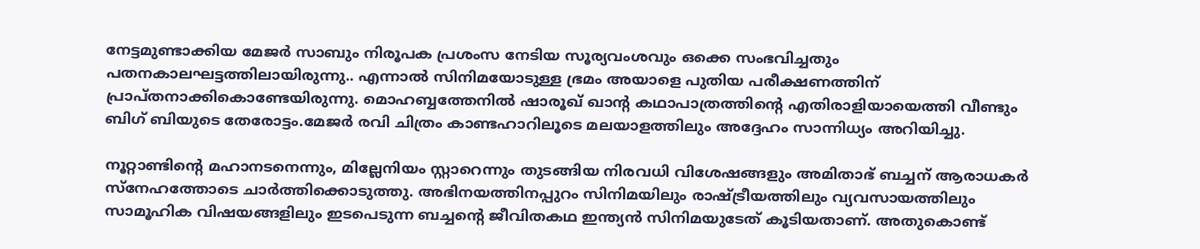നേട്ടമുണ്ടാക്കിയ മേജര്‍ സാബും നിരൂപക പ്രശംസ നേടിയ സൂര്യവംശവും ഒക്കെ സംഭവിച്ചതും പതനകാലഘട്ടത്തിലായിരുന്നു.. എന്നാല്‍ സിനിമയോടുള്ള ഭ്രമം അയാളെ പുതിയ പരീക്ഷണത്തിന് പ്രാപ്തനാക്കികൊണ്ടേയിരുന്നു. മൊഹബ്ബത്തേനില്‍ ഷാരൂഖ് ഖാന്റ കഥാപാത്രത്തിന്റെ എതിരാളിയായെത്തി വീണ്ടും ബിഗ് ബിയുടെ തേരോട്ടം.മേജര്‍ രവി ചിത്രം കാണ്ടഹാറിലൂടെ മലയാളത്തിലും അദ്ദേഹം സാന്നിധ്യം അറിയിച്ചു.

നൂറ്റാണ്ടിന്റെ മഹാനടനെന്നും, മില്ലേനിയം സ്റ്റാറെന്നും തുടങ്ങിയ നിരവധി വിശേഷങ്ങളും അമിതാഭ് ബച്ചന് ആരാധകര്‍ സ്‌നേഹത്തോടെ ചാര്‍ത്തിക്കൊടുത്തു. അഭിനയത്തിനപ്പുറം സിനിമയിലും രാഷ്ട്രീയത്തിലും വ്യവസായത്തിലും സാമൂഹിക വിഷയങ്ങളിലും ഇടപെടുന്ന ബച്ചന്റെ ജീവിതകഥ ഇന്ത്യന്‍ സിനിമയുടേത് കൂടിയതാണ്. അതുകൊണ്ട്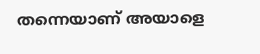തന്നെയാണ് അയാളെ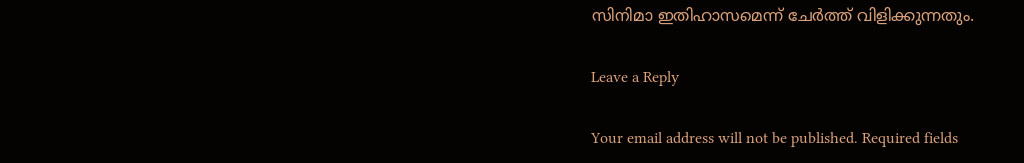സിനിമാ ഇതിഹാസമെന്ന് ചേര്‍ത്ത് വിളിക്കുന്നതും.

Leave a Reply

Your email address will not be published. Required fields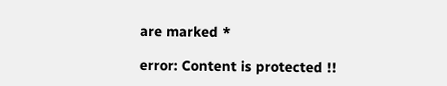are marked *

error: Content is protected !!